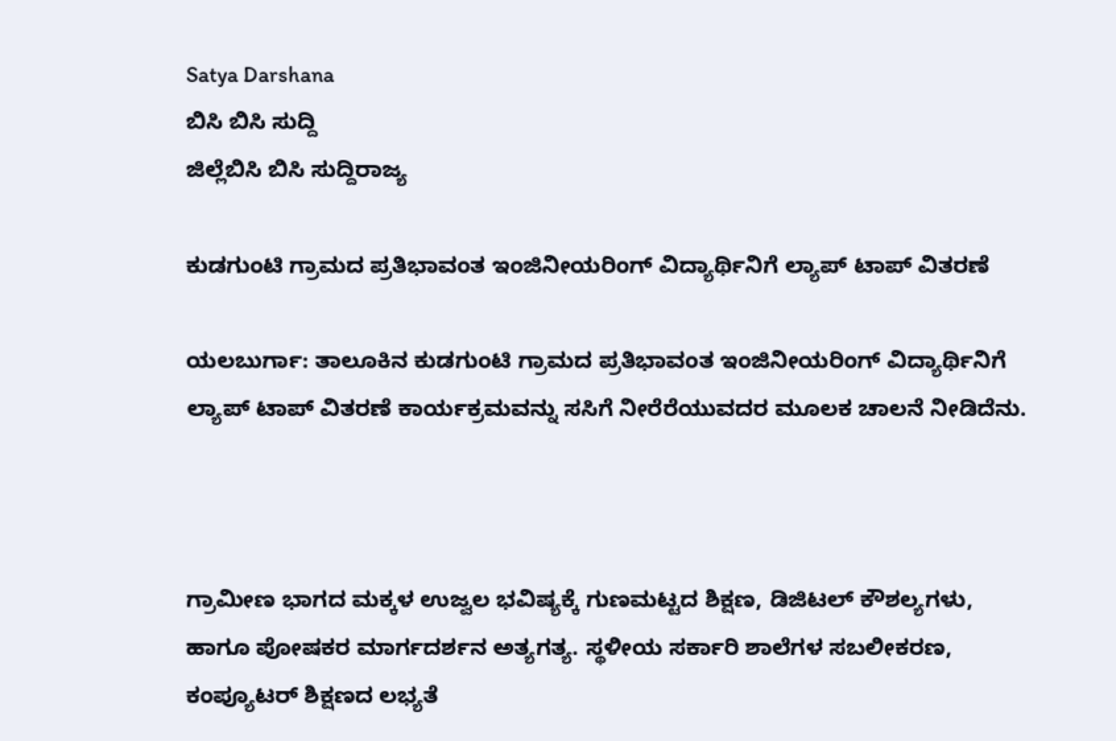Satya Darshana
ಬಿಸಿ ಬಿಸಿ ಸುದ್ದಿ
ಜಿಲ್ಲೆಬಿಸಿ ಬಿಸಿ ಸುದ್ದಿರಾಜ್ಯ

ಕುಡಗುಂಟಿ ಗ್ರಾಮದ ಪ್ರತಿಭಾವಂತ ಇಂಜಿನೀಯರಿಂಗ್ ವಿದ್ಯಾರ್ಥಿನಿಗೆ ಲ್ಯಾಪ್ ಟಾಪ್ ವಿತರಣೆ

ಯಲಬುರ್ಗಾ: ತಾಲೂಕಿನ ಕುಡಗುಂಟಿ ಗ್ರಾಮದ ಪ್ರತಿಭಾವಂತ ಇಂಜಿನೀಯರಿಂಗ್ ವಿದ್ಯಾರ್ಥಿನಿಗೆ ಲ್ಯಾಪ್ ಟಾಪ್ ವಿತರಣೆ ಕಾರ್ಯಕ್ರಮವನ್ನು ಸಸಿಗೆ ನೀರೆರೆಯುವದರ ಮೂಲಕ ಚಾಲನೆ ನೀಡಿದೆನು.



ಗ್ರಾಮೀಣ ಭಾಗದ ಮಕ್ಕಳ ಉಜ್ವಲ ಭವಿಷ್ಯಕ್ಕೆ ಗುಣಮಟ್ಟದ ಶಿಕ್ಷಣ, ಡಿಜಿಟಲ್ ಕೌಶಲ್ಯಗಳು, ಹಾಗೂ ಪೋಷಕರ ಮಾರ್ಗದರ್ಶನ ಅತ್ಯಗತ್ಯ. ಸ್ಥಳೀಯ ಸರ್ಕಾರಿ ಶಾಲೆಗಳ ಸಬಲೀಕರಣ, ಕಂಪ್ಯೂಟರ್ ಶಿಕ್ಷಣದ ಲಭ್ಯತೆ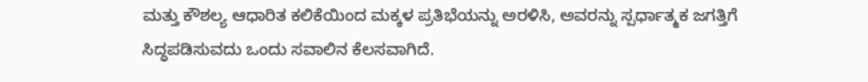ಮತ್ತು ಕೌಶಲ್ಯ ಆಧಾರಿತ ಕಲಿಕೆಯಿಂದ ಮಕ್ಕಳ ಪ್ರತಿಭೆಯನ್ನು ಅರಳಿಸಿ, ಅವರನ್ನು ಸ್ಪರ್ಧಾತ್ಮಕ ಜಗತ್ತಿಗೆ ಸಿದ್ಧಪಡಿಸುವದು ಒಂದು ಸವಾಲಿನ‌ ಕೆಲಸವಾಗಿದೆ.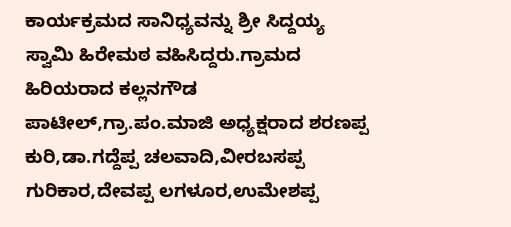ಕಾರ್ಯಕ್ರಮದ ಸಾನಿಧ್ಯವನ್ನು ಶ್ರೀ ಸಿದ್ದಯ್ಯ ಸ್ವಾಮಿ ಹಿರೇಮಠ ವಹಿಸಿದ್ದರು.ಗ್ರಾಮದ ಹಿರಿಯರಾದ ಕಲ್ಲನಗೌಡ ಪಾಟೀಲ್,ಗ್ರಾ.ಪಂ.ಮಾಜಿ ಅಧ್ಯಕ್ಷರಾದ ಶರಣಪ್ಪ ಕುರಿ,ಡಾ.ಗದ್ದೆಪ್ಪ ಚಲವಾದಿ,ವೀರಬಸಪ್ಪ ಗುರಿಕಾರ,ದೇವಪ್ಪ ಲಗಳೂರ,ಉಮೇಶಪ್ಪ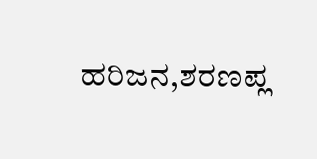ಹರಿಜನ,ಶರಣಪ್ಲ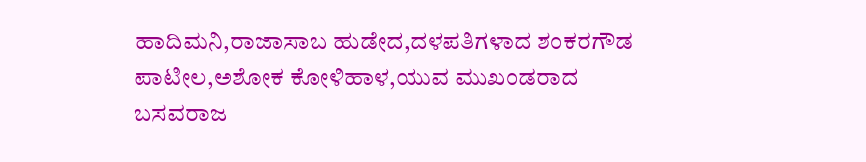ಹಾದಿಮನಿ,ರಾಜಾಸಾಬ ಹುಡೇದ,ದಳಪತಿಗಳಾದ ಶಂಕರಗೌಡ ಪಾಟೀಲ,ಅಶೋಕ ಕೋಳಿಹಾಳ,ಯುವ ಮುಖಂಡರಾದ ಬಸವರಾಜ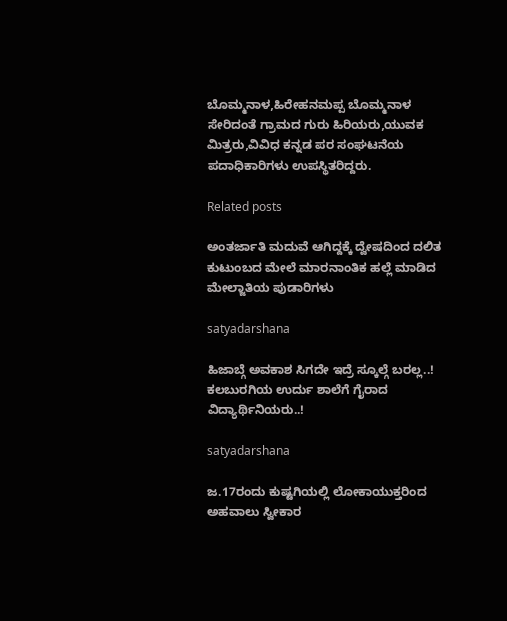ಬೊಮ್ಮನಾಳ,ಹಿರೇಹನಮಪ್ಪ ಬೊಮ್ಮನಾಳ ಸೇರಿದಂತೆ ಗ್ರಾಮದ ಗುರು ಹಿರಿಯರು,ಯುವಕ ಮಿತ್ರರು,ವಿವಿಧ ಕನ್ನಡ ಪರ ಸಂಘಟನೆಯ ಪದಾಧಿಕಾರಿಗಳು ಉಪಸ್ಥಿತರಿದ್ದರು.

Related posts

ಅಂತರ್ಜಾತಿ ಮದುವೆ ಆಗಿದ್ದಕ್ಕೆ ದ್ವೇಷದಿಂದ ದಲಿತ ಕುಟುಂಬದ ಮೇಲೆ ಮಾರನಾಂತಿಕ ಹಲ್ಲೆ ಮಾಡಿದ ಮೇಲ್ಜಾತಿಯ ಪುಡಾರಿಗಳು

satyadarshana

ಹಿಜಾಬ್ಗೆ ಅವಕಾಶ ಸಿಗದೇ ಇದ್ರೆ ಸ್ಕೂಲ್ಗೆ ಬರಲ್ಲ..! ಕಲಬುರಗಿಯ ಉರ್ದು ಶಾಲೆಗೆ ಗೈರಾದ ವಿದ್ಯಾರ್ಥಿನಿಯರು..!

satyadarshana

ಜ.17ರಂದು ಕುಷ್ಟಗಿಯಲ್ಲಿ ಲೋಕಾಯುಕ್ತರಿಂದ ಅಹವಾಲು ಸ್ವೀಕಾರ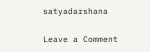satyadarshana

Leave a Comment